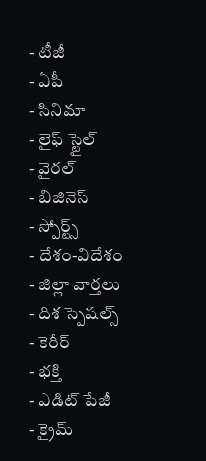- టీజీ
- ఏపీ
- సినిమా
- లైఫ్ స్టైల్
- వైరల్
- బిజినెస్
- స్పోర్ట్స్
- దేశం-విదేశం
- జిల్లా వార్తలు
- దిశ స్పెషల్స్
- కెరీర్
- భక్తి
- ఎడిట్ పేజీ
- క్రైమ్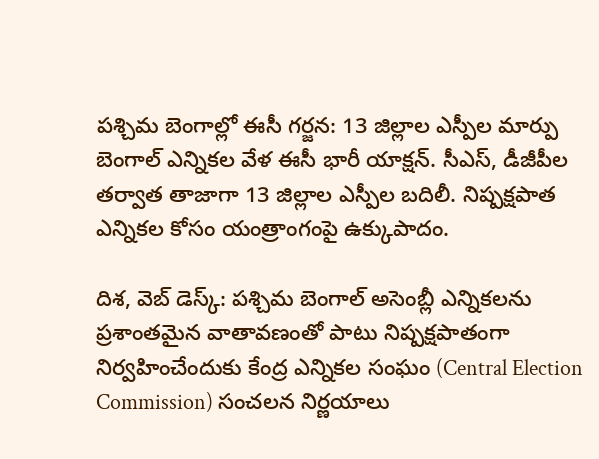పశ్చిమ బెంగాల్లో ఈసీ గర్జన: 13 జిల్లాల ఎస్పీల మార్పు
బెంగాల్ ఎన్నికల వేళ ఈసీ భారీ యాక్షన్. సీఎస్, డీజీపీల తర్వాత తాజాగా 13 జిల్లాల ఎస్పీల బదిలీ. నిష్పక్షపాత ఎన్నికల కోసం యంత్రాంగంపై ఉక్కుపాదం.

దిశ, వెబ్ డెస్క్: పశ్చిమ బెంగాల్ అసెంబ్లీ ఎన్నికలను ప్రశాంతమైన వాతావణంతో పాటు నిష్పక్షపాతంగా నిర్వహించేందుకు కేంద్ర ఎన్నికల సంఘం (Central Election Commission) సంచలన నిర్ణయాలు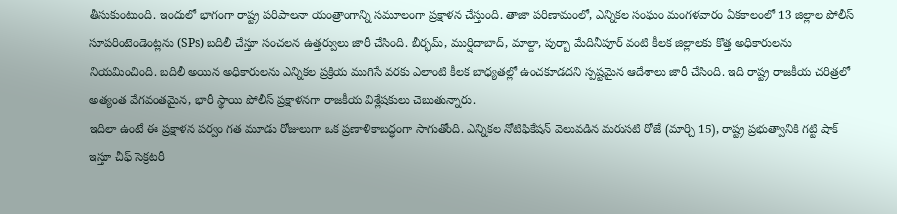తీసుకుంటుంది. ఇందులో భాగంగా రాష్ట్ర పరిపాలనా యంత్రాంగాన్ని సమూలంగా ప్రక్షాళన చేస్తుంది. తాజా పరిణామంలో, ఎన్నికల సంఘం మంగళవారం ఏకకాలంలో 13 జిల్లాల పోలీస్ సూపరింటెండెంట్లను (SPs) బదిలీ చేస్తూ సంచలన ఉత్తర్వులు జారీ చేసింది. బీర్భమ్, ముర్షిదాబాద్, మాల్దా, పుర్బా మేదినీపూర్ వంటి కీలక జిల్లాలకు కొత్త అధికారులను నియమించింది. బదిలీ అయిన అధికారులను ఎన్నికల ప్రక్రియ ముగిసే వరకు ఎలాంటి కీలక బాధ్యతల్లో ఉంచకూడదని స్పష్టమైన ఆదేశాలు జారీ చేసింది. ఇది రాష్ట్ర రాజకీయ చరిత్రలో అత్యంత వేగవంతమైన, భారీ స్థాయి పోలీస్ ప్రక్షాళనగా రాజకీయ విశ్లేషకులు చెబుతున్నారు.
ఇదిలా ఉంటే ఈ ప్రక్షాళన పర్వం గత మూడు రోజులుగా ఒక ప్రణాళికాబద్ధంగా సాగుతోంది. ఎన్నికల నోటిఫికేషన్ వెలువడిన మరుసటి రోజే (మార్చి 15), రాష్ట్ర ప్రభుత్వానికి గట్టి షాక్ ఇస్తూ చీఫ్ సెక్రటరీ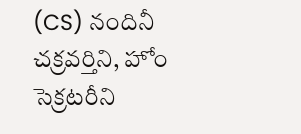(CS) నందినీ చక్రవర్తిని, హోం సెక్రటరీని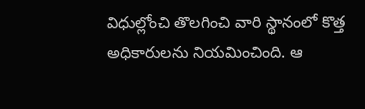విధుల్లోంచి తొలగించి వారి స్థానంలో కొత్త అధికారులను నియమించింది. ఆ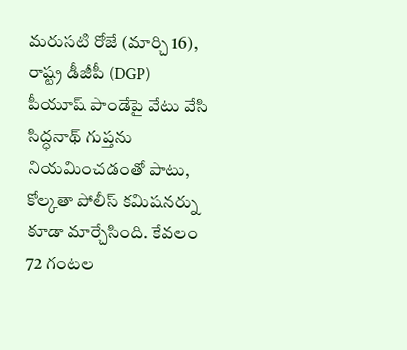మరుసటి రోజే (మార్చి 16), రాష్ట్ర డీజీపీ (DGP) పీయూష్ పాండేపై వేటు వేసి సిద్ధనాథ్ గుప్తను నియమించడంతో పాటు, కోల్కతా పోలీస్ కమిషనర్ను కూడా మార్చేసింది. కేవలం 72 గంటల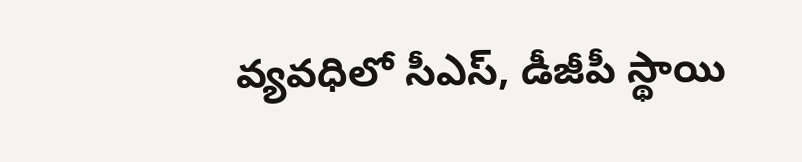వ్యవధిలో సీఎస్, డీజీపీ స్థాయి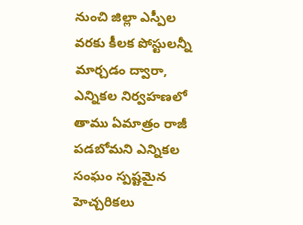నుంచి జిల్లా ఎస్పీల వరకు కీలక పోస్టులన్నీ మార్చడం ద్వారా, ఎన్నికల నిర్వహణలో తాము ఏమాత్రం రాజీ పడబోమని ఎన్నికల సంఘం స్పష్టమైన హెచ్చరికలు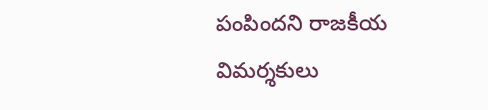పంపిందని రాజకీయ విమర్శకులు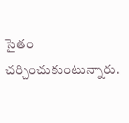సైతం చర్చించుకుంటున్నారు.